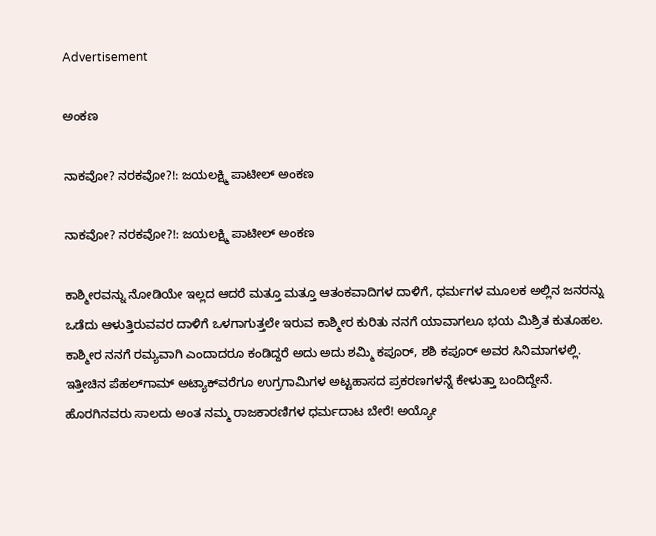Advertisement

ಅಂಕಣ

ನಾಕವೋ? ನರಕವೋ?!: ಜಯಲಕ್ಷ್ಮಿ ಪಾಟೀಲ್ ಅಂಕಣ

ನಾಕವೋ? ನರಕವೋ?!: ಜಯಲಕ್ಷ್ಮಿ ಪಾಟೀಲ್ ಅಂಕಣ

ಕಾಶ್ಮೀರವನ್ನು ನೋಡಿಯೇ ಇಲ್ಲದ ಆದರೆ ಮತ್ತೂ ಮತ್ತೂ ಆತಂಕವಾದಿಗಳ ದಾಳಿಗೆ, ಧರ್ಮಗಳ ಮೂಲಕ ಅಲ್ಲಿನ ಜನರನ್ನು ಒಡೆದು ಆಳುತ್ತಿರುವವರ ದಾಳಿಗೆ ಒಳಗಾಗುತ್ತಲೇ ಇರುವ ಕಾಶ್ಮೀರ ಕುರಿತು ನನಗೆ ಯಾವಾಗಲೂ ಭಯ ಮಿಶ್ರಿತ ಕುತೂಹಲ. ಕಾಶ್ಮೀರ ನನಗೆ ರಮ್ಯವಾಗಿ ಎಂದಾದರೂ ಕಂಡಿದ್ದರೆ ಅದು ಅದು ಶಮ್ಮಿ ಕಪೂರ್, ಶಶಿ ಕಪೂರ್ ಅವರ ಸಿನಿಮಾಗಳಲ್ಲಿ. ಇತ್ತೀಚಿನ ಪೆಹಲ್‌ಗಾಮ್ ಅಟ್ಯಾಕ್‌ವರೆಗೂ ಉಗ್ರಗಾಮಿಗಳ ಅಟ್ಟಹಾಸದ ಪ್ರಕರಣಗಳನ್ನೆ ಕೇಳುತ್ತಾ ಬಂದಿದ್ದೇನೆ. ಹೊರಗಿನವರು ಸಾಲದು ಅಂತ ನಮ್ಮ ರಾಜಕಾರಣಿಗಳ ಧರ್ಮದಾಟ ಬೇರೆ! ಅಯ್ಯೋ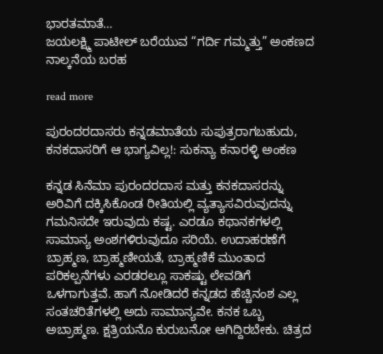ಭಾರತಮಾತೆ…
ಜಯಲಕ್ಷ್ಮಿ ಪಾಟೀಲ್ ಬರೆಯುವ “ಗರ್ದಿ ಗಮ್ಮತ್ತು” ಅಂಕಣದ ನಾಲ್ಕನೆಯ ಬರಹ

read more

ಪುರಂದರದಾಸರು ಕನ್ನಡಮಾತೆಯ ಸುಪುತ್ರರಾಗಬಹುದು, ಕನಕದಾಸರಿಗೆ ಆ ಭಾಗ್ಯವಿಲ್ಲ!: ಸುಕನ್ಯಾ ಕನಾರಳ್ಳಿ ಅಂಕಣ

ಕನ್ನಡ ಸಿನೆಮಾ ಪುರಂದರದಾಸ ಮತ್ತು ಕನಕದಾಸರನ್ನು ಅರಿವಿಗೆ ದಕ್ಕಿಸಿಕೊಂಡ ರೀತಿಯಲ್ಲಿ ವ್ಯತ್ಯಾಸವಿರುವುದನ್ನು ಗಮನಿಸದೇ ಇರುವುದು ಕಷ್ಟ. ಎರಡೂ ಕಥಾನಕಗಳಲ್ಲಿ ಸಾಮಾನ್ಯ ಅಂಶಗಳಿರುವುದೂ ಸರಿಯೆ. ಉದಾಹರಣೆಗೆ ಬ್ರಾಹ್ಮಣ, ಬ್ರಾಹ್ಮಣೀಯತೆ, ಬ್ರಾಹ್ಮಣಿಕೆ ಮುಂತಾದ ಪರಿಕಲ್ಪನೆಗಳು ಎರಡರಲ್ಲೂ ಸಾಕಷ್ಟು ಲೇವಡಿಗೆ ಒಳಗಾಗುತ್ತವೆ. ಹಾಗೆ ನೋಡಿದರೆ ಕನ್ನಡದ ಹೆಚ್ಚಿನಂಶ ಎಲ್ಲ ಸಂತಚರಿತೆಗಳಲ್ಲಿ ಅದು ಸಾಮಾನ್ಯವೇ. ಕನಕ ಒಬ್ಬ ಅಬ್ರಾಹ್ಮಣ. ಕ್ಷತ್ರಿಯನೊ ಕುರುಬನೋ ಆಗಿದ್ದಿರಬೇಕು. ಚಿತ್ರದ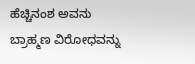ಹೆಚ್ಚಿನಂಶ ಅವನು ಬ್ರಾಹ್ಮಣ ವಿರೋಧವನ್ನು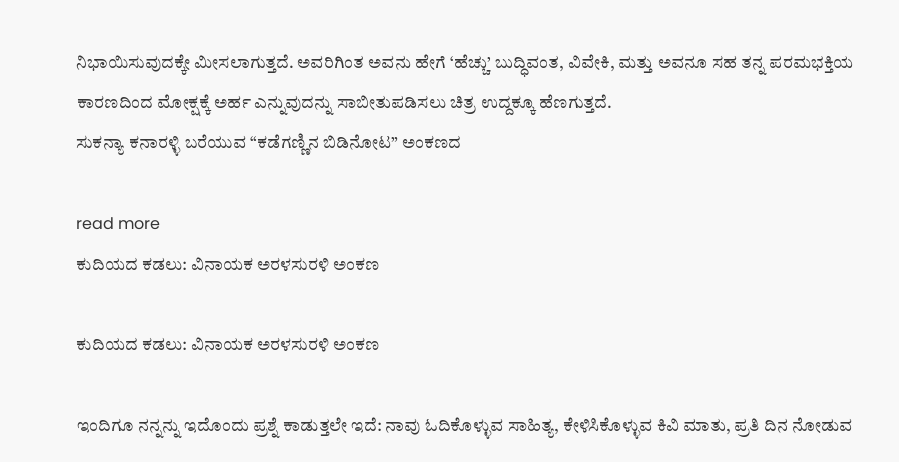ನಿಭಾಯಿಸುವುದಕ್ಕೇ ಮೀಸಲಾಗುತ್ತದೆ. ಅವರಿಗಿಂತ ಅವನು ಹೇಗೆ ‘ಹೆಚ್ಚು’ ಬುದ್ಧಿವಂತ, ವಿವೇಕಿ, ಮತ್ತು ಅವನೂ ಸಹ ತನ್ನ ಪರಮಭಕ್ತಿಯ ಕಾರಣದಿಂದ ಮೋಕ್ಷಕ್ಕೆ ಅರ್ಹ ಎನ್ನುವುದನ್ನು ಸಾಬೀತುಪಡಿಸಲು ಚಿತ್ರ ಉದ್ದಕ್ಕೂ ಹೆಣಗುತ್ತದೆ.
ಸುಕನ್ಯಾ ಕನಾರಳ್ಳಿ ಬರೆಯುವ “ಕಡೆಗಣ್ಣಿನ ಬಿಡಿನೋಟ” ಅಂಕಣದ

read more
ಕುದಿಯದ ಕಡಲು: ವಿನಾಯಕ ಅರಳಸುರಳಿ ಅಂಕಣ

ಕುದಿಯದ ಕಡಲು: ವಿನಾಯಕ ಅರಳಸುರಳಿ ಅಂಕಣ

ಇಂದಿಗೂ ನನ್ನನ್ನು ಇದೊಂದು ಪ್ರಶ್ನೆ ಕಾಡುತ್ತಲೇ ಇದೆ: ನಾವು ಓದಿಕೊಳ್ಳುವ ಸಾಹಿತ್ಯ, ಕೇಳಿಸಿಕೊಳ್ಳುವ ಕಿವಿ ಮಾತು, ಪ್ರತಿ ದಿನ ನೋಡುವ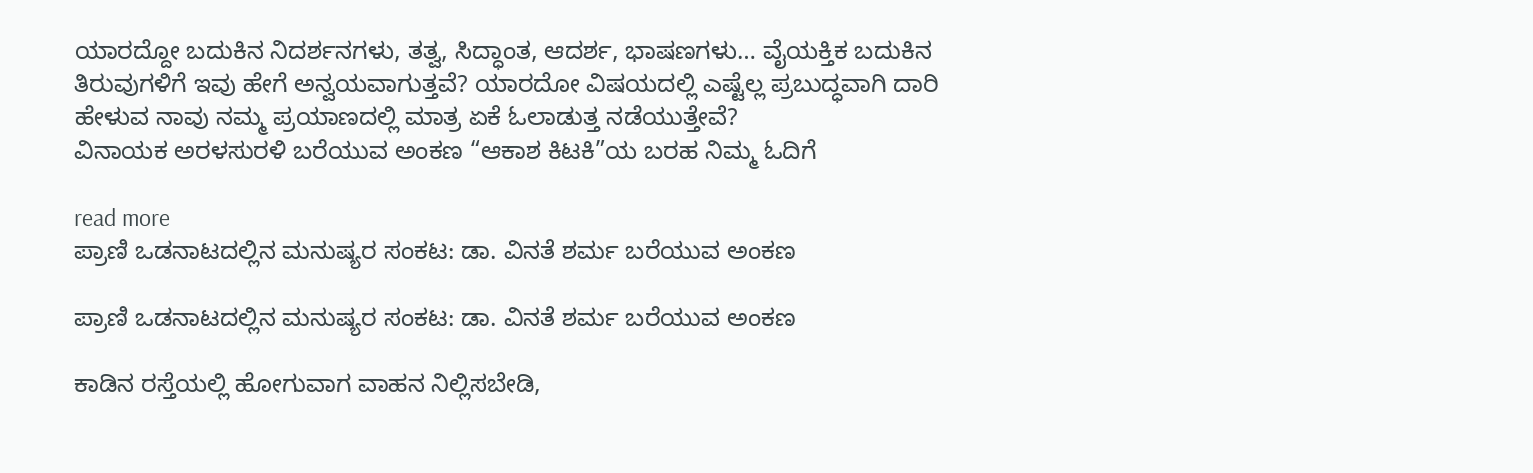ಯಾರದ್ದೋ ಬದುಕಿನ ನಿದರ್ಶನಗಳು, ತತ್ವ, ಸಿದ್ಧಾಂತ, ಆದರ್ಶ, ಭಾಷಣಗಳು… ವೈಯಕ್ತಿಕ ಬದುಕಿನ ತಿರುವುಗಳಿಗೆ ಇವು ಹೇಗೆ ಅನ್ವಯವಾಗುತ್ತವೆ? ಯಾರದೋ ವಿಷಯದಲ್ಲಿ ಎಷ್ಟೆಲ್ಲ ಪ್ರಬುದ್ಧವಾಗಿ ದಾರಿ ಹೇಳುವ ನಾವು ನಮ್ಮ ಪ್ರಯಾಣದಲ್ಲಿ ಮಾತ್ರ ಏಕೆ ಓಲಾಡುತ್ತ ನಡೆಯುತ್ತೇವೆ?
ವಿನಾಯಕ ಅರಳಸುರಳಿ ಬರೆಯುವ ಅಂಕಣ “ಆಕಾಶ ಕಿಟಕಿ”ಯ ಬರಹ ನಿಮ್ಮ ಓದಿಗೆ

read more
ಪ್ರಾಣಿ ಒಡನಾಟದಲ್ಲಿನ ಮನುಷ್ಯರ ಸಂಕಟ: ಡಾ. ವಿನತೆ ಶರ್ಮ ಬರೆಯುವ ಅಂಕಣ

ಪ್ರಾಣಿ ಒಡನಾಟದಲ್ಲಿನ ಮನುಷ್ಯರ ಸಂಕಟ: ಡಾ. ವಿನತೆ ಶರ್ಮ ಬರೆಯುವ ಅಂಕಣ

ಕಾಡಿನ ರಸ್ತೆಯಲ್ಲಿ ಹೋಗುವಾಗ ವಾಹನ ನಿಲ್ಲಿಸಬೇಡಿ,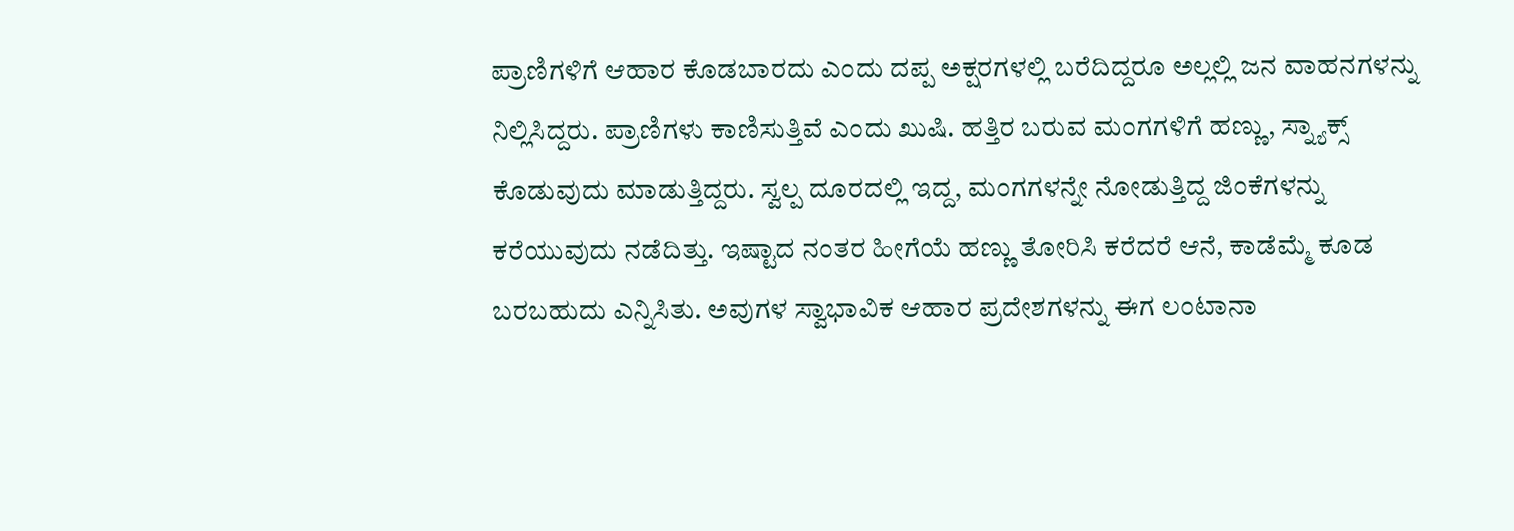ಪ್ರಾಣಿಗಳಿಗೆ ಆಹಾರ ಕೊಡಬಾರದು ಎಂದು ದಪ್ಪ ಅಕ್ಷರಗಳಲ್ಲಿ ಬರೆದಿದ್ದರೂ ಅಲ್ಲಲ್ಲಿ ಜನ ವಾಹನಗಳನ್ನು ನಿಲ್ಲಿಸಿದ್ದರು. ಪ್ರಾಣಿಗಳು ಕಾಣಿಸುತ್ತಿವೆ ಎಂದು ಖುಷಿ. ಹತ್ತಿರ ಬರುವ ಮಂಗಗಳಿಗೆ ಹಣ್ಣು, ಸ್ನ್ಯಾಕ್ಸ್ ಕೊಡುವುದು ಮಾಡುತ್ತಿದ್ದರು. ಸ್ವಲ್ಪ ದೂರದಲ್ಲಿ ಇದ್ದ, ಮಂಗಗಳನ್ನೇ ನೋಡುತ್ತಿದ್ದ ಜಿಂಕೆಗಳನ್ನು ಕರೆಯುವುದು ನಡೆದಿತ್ತು. ಇಷ್ಟಾದ ನಂತರ ಹೀಗೆಯೆ ಹಣ್ಣು ತೋರಿಸಿ ಕರೆದರೆ ಆನೆ, ಕಾಡೆಮ್ಮೆ ಕೂಡ ಬರಬಹುದು ಎನ್ನಿಸಿತು. ಅವುಗಳ ಸ್ವಾಭಾವಿಕ ಆಹಾರ ಪ್ರದೇಶಗಳನ್ನು ಈಗ ಲಂಟಾನಾ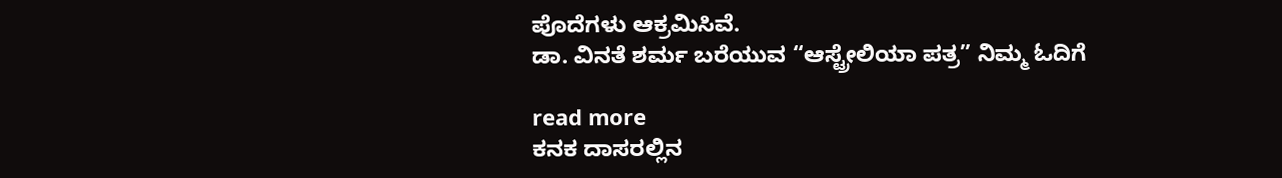ಪೊದೆಗಳು ಆಕ್ರಮಿಸಿವೆ.
ಡಾ. ವಿನತೆ ಶರ್ಮ ಬರೆಯುವ “ಆಸ್ಟ್ರೇಲಿಯಾ ಪತ್ರ” ನಿಮ್ಮ ಓದಿಗೆ

read more
ಕನಕ ದಾಸರಲ್ಲಿನ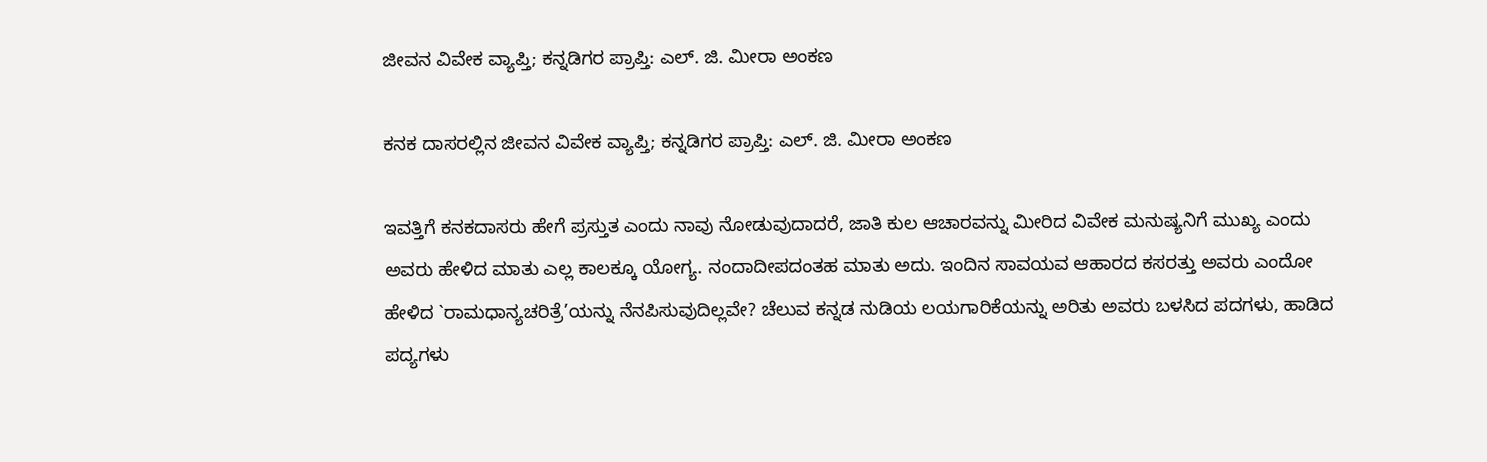ಜೀವನ ವಿವೇಕ ವ್ಯಾಪ್ತಿ; ಕನ್ನಡಿಗರ ಪ್ರಾಪ್ತಿ: ಎಲ್. ಜಿ. ಮೀರಾ ಅಂಕಣ

ಕನಕ ದಾಸರಲ್ಲಿನ ಜೀವನ ವಿವೇಕ ವ್ಯಾಪ್ತಿ; ಕನ್ನಡಿಗರ ಪ್ರಾಪ್ತಿ: ಎಲ್. ಜಿ. ಮೀರಾ ಅಂಕಣ

ಇವತ್ತಿಗೆ ಕನಕದಾಸರು ಹೇಗೆ ಪ್ರಸ್ತುತ ಎಂದು ನಾವು ನೋಡುವುದಾದರೆ, ಜಾತಿ ಕುಲ ಆಚಾರವನ್ನು ಮೀರಿದ ವಿವೇಕ ಮನುಷ್ಯನಿಗೆ ಮುಖ್ಯ ಎಂದು ಅವರು ಹೇಳಿದ ಮಾತು ಎಲ್ಲ ಕಾಲಕ್ಕೂ ಯೋಗ್ಯ. ನಂದಾದೀಪದಂತಹ ಮಾತು ಅದು. ಇಂದಿನ ಸಾವಯವ ಆಹಾರದ ಕಸರತ್ತು ಅವರು ಎಂದೋ ಹೇಳಿದ `ರಾಮಧಾನ್ಯಚರಿತ್ರೆ’ಯನ್ನು ನೆನಪಿಸುವುದಿಲ್ಲವೇ? ಚೆಲುವ ಕನ್ನಡ ನುಡಿಯ ಲಯಗಾರಿಕೆಯನ್ನು ಅರಿತು ಅವರು ಬಳಸಿದ ಪದಗಳು, ಹಾಡಿದ ಪದ್ಯಗಳು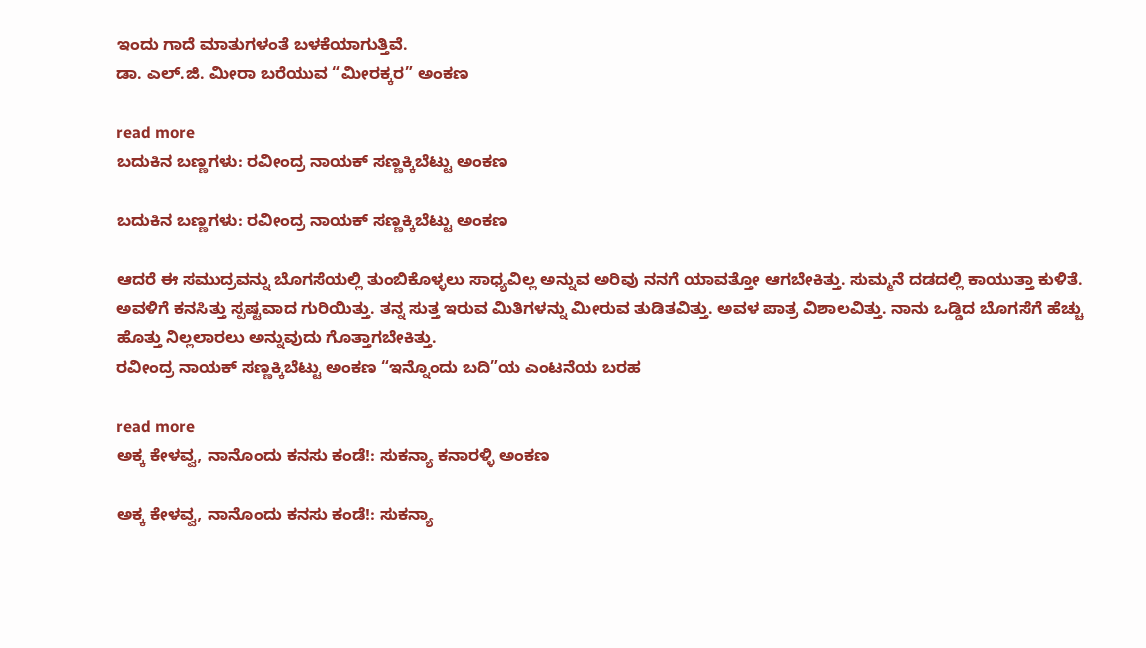ಇಂದು ಗಾದೆ ಮಾತುಗಳಂತೆ ಬಳಕೆಯಾಗುತ್ತಿವೆ.
ಡಾ. ಎಲ್.ಜಿ. ಮೀರಾ ಬರೆಯುವ “ಮೀರಕ್ಕರ” ಅಂಕಣ

read more
ಬದುಕಿನ ಬಣ್ಣಗಳು: ರವೀಂದ್ರ ನಾಯಕ್ ಸಣ್ಣಕ್ಕಿಬೆಟ್ಟು ಅಂಕಣ

ಬದುಕಿನ ಬಣ್ಣಗಳು: ರವೀಂದ್ರ ನಾಯಕ್ ಸಣ್ಣಕ್ಕಿಬೆಟ್ಟು ಅಂಕಣ

ಆದರೆ ಈ ಸಮುದ್ರವನ್ನು ಬೊಗಸೆಯಲ್ಲಿ ತುಂಬಿಕೊಳ್ಳಲು ಸಾಧ್ಯವಿಲ್ಲ ಅನ್ನುವ ಅರಿವು ನನಗೆ ಯಾವತ್ತೋ ಆಗಬೇಕಿತ್ತು. ಸುಮ್ಮನೆ ದಡದಲ್ಲಿ ಕಾಯುತ್ತಾ ಕುಳಿತೆ. ಅವಳಿಗೆ ಕನಸಿತ್ತು ಸ್ಪಷ್ಟವಾದ ಗುರಿಯಿತ್ತು. ತನ್ನ ಸುತ್ತ ಇರುವ ಮಿತಿಗಳನ್ನು ಮೀರುವ ತುಡಿತವಿತ್ತು. ಅವಳ ಪಾತ್ರ ವಿಶಾಲವಿತ್ತು. ನಾನು ಒಡ್ಡಿದ ಬೊಗಸೆಗೆ ಹೆಚ್ಚು ಹೊತ್ತು ನಿಲ್ಲಲಾರಲು ಅನ್ನುವುದು ಗೊತ್ತಾಗಬೇಕಿತ್ತು.
ರವೀಂದ್ರ ನಾಯಕ್ ಸಣ್ಣಕ್ಕಿಬೆಟ್ಟು ಅಂಕಣ “ಇನ್ನೊಂದು ಬದಿ”ಯ ಎಂಟನೆಯ ಬರಹ

read more
ಅಕ್ಕ ಕೇಳವ್ವ, ನಾನೊಂದು ಕನಸು ಕಂಡೆ!: ಸುಕನ್ಯಾ ಕನಾರಳ್ಳಿ ಅಂಕಣ

ಅಕ್ಕ ಕೇಳವ್ವ, ನಾನೊಂದು ಕನಸು ಕಂಡೆ!: ಸುಕನ್ಯಾ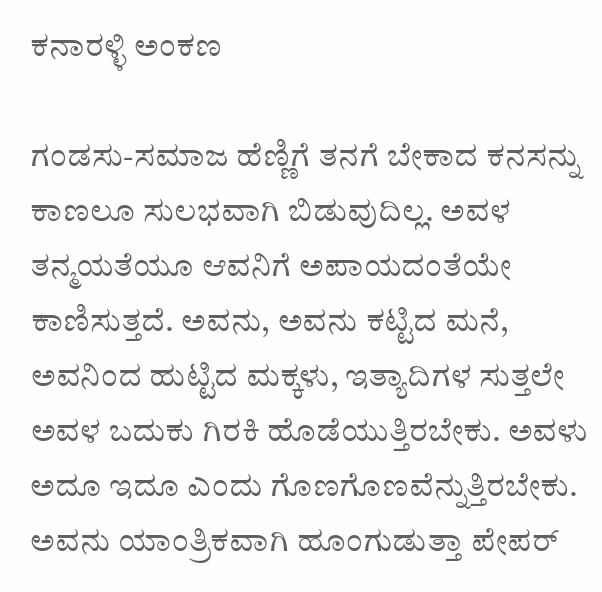ಕನಾರಳ್ಳಿ ಅಂಕಣ

ಗಂಡಸು-ಸಮಾಜ ಹೆಣ್ಣಿಗೆ ತನಗೆ ಬೇಕಾದ ಕನಸನ್ನು ಕಾಣಲೂ ಸುಲಭವಾಗಿ ಬಿಡುವುದಿಲ್ಲ. ಅವಳ ತನ್ಮಯತೆಯೂ ಆವನಿಗೆ ಅಪಾಯದಂತೆಯೇ ಕಾಣಿಸುತ್ತದೆ. ಅವನು, ಅವನು ಕಟ್ಟಿದ ಮನೆ, ಅವನಿಂದ ಹುಟ್ಟಿದ ಮಕ್ಕಳು, ಇತ್ಯಾದಿಗಳ ಸುತ್ತಲೇ ಅವಳ ಬದುಕು ಗಿರಕಿ ಹೊಡೆಯುತ್ತಿರಬೇಕು. ಅವಳು ಅದೂ ಇದೂ ಎಂದು ಗೊಣಗೊಣವೆನ್ನುತ್ತಿರಬೇಕು. ಅವನು ಯಾಂತ್ರಿಕವಾಗಿ ಹೂಂಗುಡುತ್ತಾ ಪೇಪರ್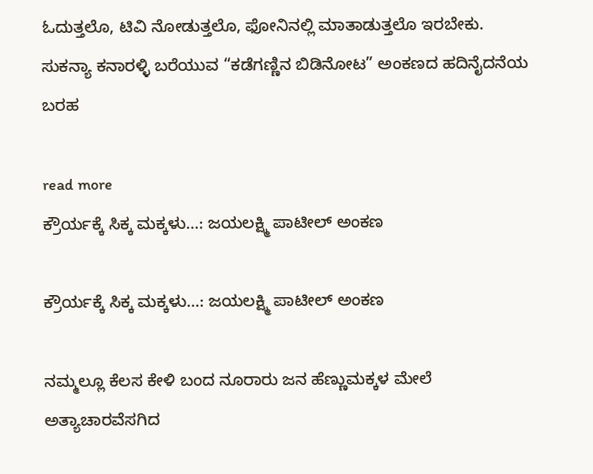ಓದುತ್ತಲೊ, ಟಿವಿ ನೋಡುತ್ತಲೊ, ಫೋನಿನಲ್ಲಿ ಮಾತಾಡುತ್ತಲೊ ಇರಬೇಕು.
ಸುಕನ್ಯಾ ಕನಾರಳ್ಳಿ ಬರೆಯುವ “ಕಡೆಗಣ್ಣಿನ ಬಿಡಿನೋಟ” ಅಂಕಣದ ಹದಿನೈದನೆಯ ಬರಹ

read more
ಕ್ರೌರ್ಯಕ್ಕೆ ಸಿಕ್ಕ ಮಕ್ಕಳು…: ಜಯಲಕ್ಷ್ಮಿ ಪಾಟೀಲ್ ಅಂಕಣ

ಕ್ರೌರ್ಯಕ್ಕೆ ಸಿಕ್ಕ ಮಕ್ಕಳು…: ಜಯಲಕ್ಷ್ಮಿ ಪಾಟೀಲ್ ಅಂಕಣ

ನಮ್ಮಲ್ಲೂ ಕೆಲಸ ಕೇಳಿ ಬಂದ ನೂರಾರು ಜನ ಹೆಣ್ಣುಮಕ್ಕಳ ಮೇಲೆ ಅತ್ಯಾಚಾರವೆಸಗಿದ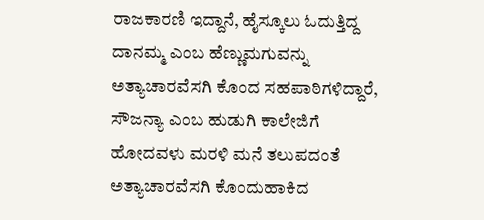ರಾಜಕಾರಣಿ ಇದ್ದಾನೆ, ಹೈಸ್ಕೂಲು ಓದುತ್ತಿದ್ದ ದಾನಮ್ಮ ಎಂಬ ಹೆಣ್ಣುಮಗುವನ್ನು ಅತ್ಯಾಚಾರವೆಸಗಿ ಕೊಂದ ಸಹಪಾಠಿಗಳಿದ್ದಾರೆ, ಸೌಜನ್ಯಾ ಎಂಬ ಹುಡುಗಿ ಕಾಲೇಜಿಗೆ ಹೋದವಳು ಮರಳಿ ಮನೆ ತಲುಪದಂತೆ ಅತ್ಯಾಚಾರವೆಸಗಿ ಕೊಂದುಹಾಕಿದ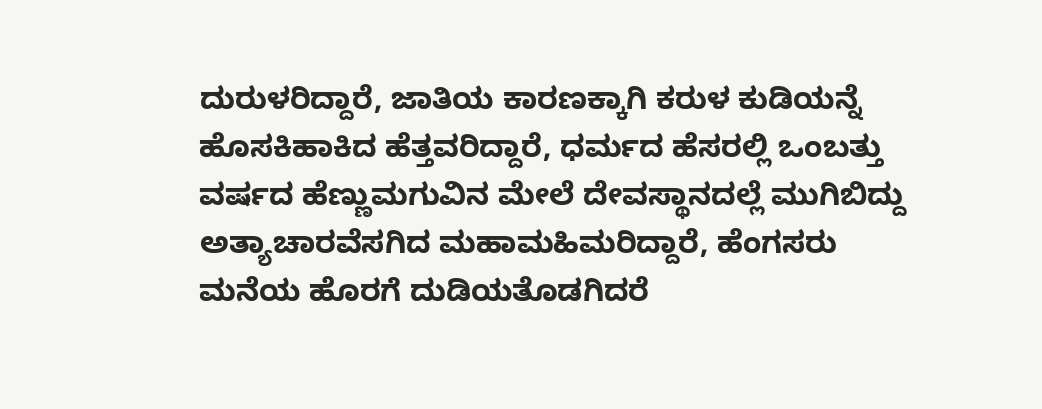ದುರುಳರಿದ್ದಾರೆ, ಜಾತಿಯ ಕಾರಣಕ್ಕಾಗಿ ಕರುಳ ಕುಡಿಯನ್ನೆ ಹೊಸಕಿಹಾಕಿದ ಹೆತ್ತವರಿದ್ದಾರೆ, ಧರ್ಮದ ಹೆಸರಲ್ಲಿ ಒಂಬತ್ತು ವರ್ಷದ ಹೆಣ್ಣುಮಗುವಿನ ಮೇಲೆ ದೇವಸ್ಥಾನದಲ್ಲೆ ಮುಗಿಬಿದ್ದು ಅತ್ಯಾಚಾರವೆಸಗಿದ ಮಹಾಮಹಿಮರಿದ್ದಾರೆ, ಹೆಂಗಸರು ಮನೆಯ ಹೊರಗೆ ದುಡಿಯತೊಡಗಿದರೆ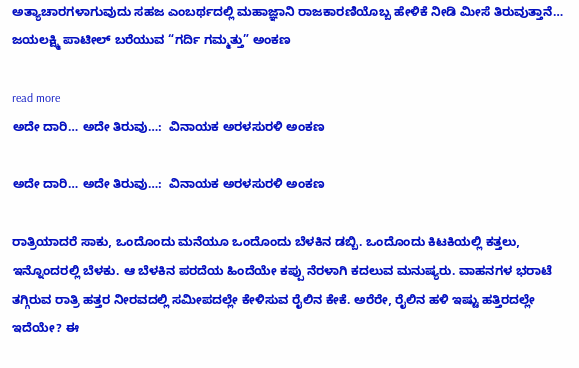ಅತ್ಯಾಚಾರಗಳಾಗುವುದು ಸಹಜ ಎಂಬರ್ಥದಲ್ಲಿ ಮಹಾಜ್ಞಾನಿ ರಾಜಕಾರಣಿಯೊಬ್ಬ ಹೇಳಿಕೆ ನೀಡಿ ಮೀಸೆ ತಿರುವುತ್ತಾನೆ…
ಜಯಲಕ್ಷ್ಮಿ ಪಾಟೀಲ್ ಬರೆಯುವ “ಗರ್ದಿ ಗಮ್ಮತ್ತು” ಅಂಕಣ

read more
ಅದೇ ದಾರಿ… ಅದೇ ತಿರುವು…:  ವಿನಾಯಕ ಅರಳಸುರಳಿ ಅಂಕಣ

ಅದೇ ದಾರಿ… ಅದೇ ತಿರುವು…:  ವಿನಾಯಕ ಅರಳಸುರಳಿ ಅಂಕಣ

ರಾತ್ರಿಯಾದರೆ ಸಾಕು, ಒಂದೊಂದು ಮನೆಯೂ ಒಂದೊಂದು ಬೆಳಕಿನ ಡಬ್ಬಿ. ಒಂದೊಂದು ಕಿಟಕಿಯಲ್ಲಿ ಕತ್ತಲು, ಇನ್ನೊಂದರಲ್ಲಿ ಬೆಳಕು. ಆ ಬೆಳಕಿನ ಪರದೆಯ ಹಿಂದೆಯೇ ಕಪ್ಪು ನೆರಳಾಗಿ ಕದಲುವ ಮನುಷ್ಯರು. ವಾಹನಗಳ ಭರಾಟೆ ತಗ್ಗಿರುವ ರಾತ್ರಿ ಹತ್ತರ ನೀರವದಲ್ಲಿ ಸಮೀಪದಲ್ಲೇ ಕೇಳಿಸುವ ರೈಲಿನ ಕೇಕೆ. ಅರೆರೇ, ರೈಲಿನ ಹಳಿ ಇಷ್ಟು ಹತ್ತಿರದಲ್ಲೇ ಇದೆಯೇ? ಈ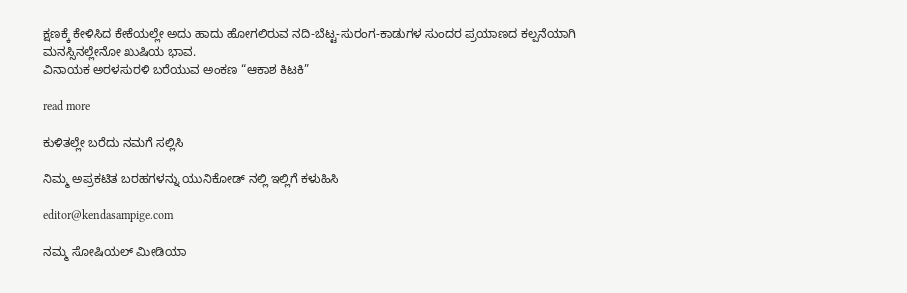ಕ್ಷಣಕ್ಕೆ ಕೇಳಿಸಿದ ಕೇಕೆಯಲ್ಲೇ ಅದು ಹಾದು ಹೋಗಲಿರುವ ನದಿ-ಬೆಟ್ಟ-ಸುರಂಗ-ಕಾಡುಗಳ ಸುಂದರ ಪ್ರಯಾಣದ ಕಲ್ಪನೆಯಾಗಿ ಮನಸ್ಸಿನಲ್ಲೇನೋ ಖುಷಿಯ ಭಾವ.
ವಿನಾಯಕ ಅರಳಸುರಳಿ ಬರೆಯುವ ಅಂಕಣ “ಆಕಾಶ ಕಿಟಕಿ”

read more

ಕುಳಿತಲ್ಲೇ ಬರೆದು ನಮಗೆ ಸಲ್ಲಿಸಿ

ನಿಮ್ಮ ಅಪ್ರಕಟಿತ ಬರಹಗಳನ್ನು ಯುನಿಕೋಡ್ ನಲ್ಲಿ ಇಲ್ಲಿಗೆ ಕಳುಹಿಸಿ

editor@kendasampige.com

ನಮ್ಮ ಸೋಷಿಯಲ್‌ ಮೀಡಿಯಾ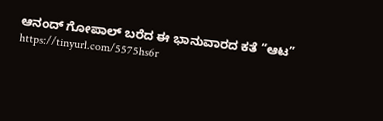ಆನಂದ್‌ ಗೋಪಾಲ್‌ ಬರೆದ ಈ ಭಾನುವಾರದ ಕತೆ “ಆಟ”
https://tinyurl.com/5575hs6r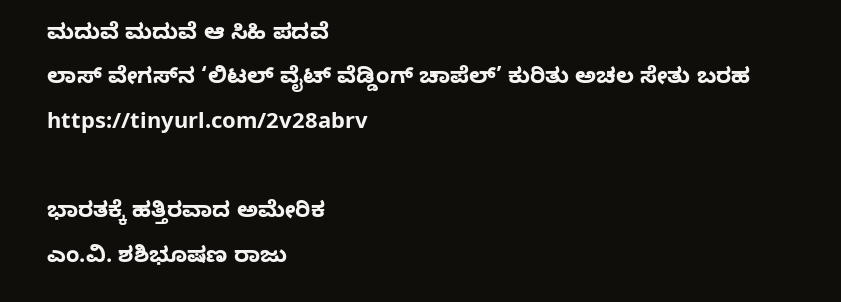ಮದುವೆ ಮದುವೆ ಆ ಸಿಹಿ ಪದವೆ
ಲಾಸ್‌ ವೇಗಸ್‌ನ ‘ಲಿಟಲ್ ವೈಟ್ ವೆಡ್ಡಿಂಗ್ ಚಾಪೆಲ್’ ಕುರಿತು ಅಚಲ ಸೇತು ಬರಹ
https://tinyurl.com/2v28abrv

ಭಾರತಕ್ಕೆ ಹತ್ತಿರವಾದ ಅಮೇರಿಕ
ಎಂ.ವಿ. ಶಶಿಭೂಷಣ ರಾಜು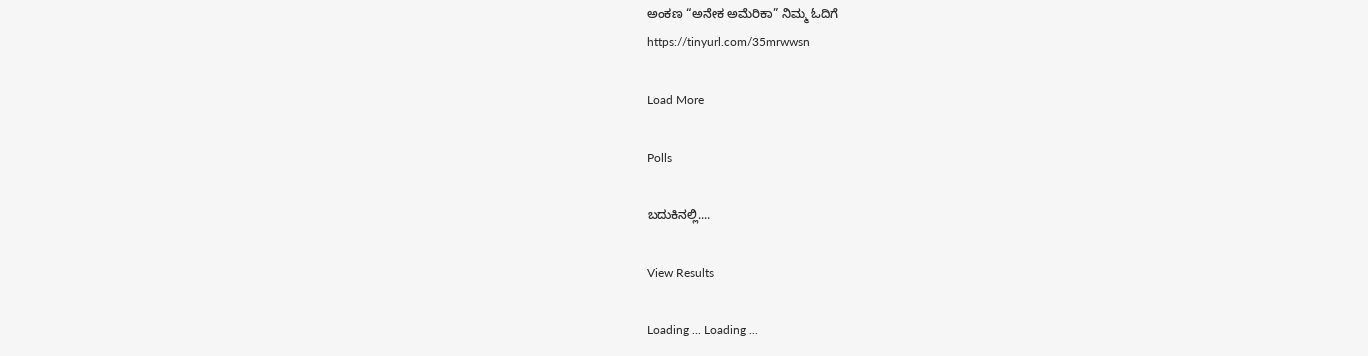ಅಂಕಣ “ಅನೇಕ ಅಮೆರಿಕಾ” ನಿಮ್ಮ ಓದಿಗೆ
https://tinyurl.com/35mrwwsn

Load More

Polls

ಬದುಕಿನಲ್ಲಿ....

View Results

Loading ... Loading ...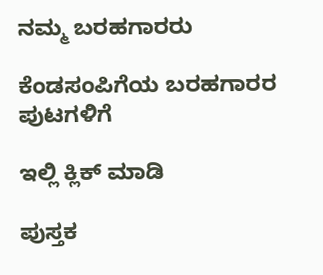ನಮ್ಮ ಬರಹಗಾರರು

ಕೆಂಡಸಂಪಿಗೆಯ ಬರಹಗಾರರ ಪುಟಗಳಿಗೆ

ಇಲ್ಲಿ ಕ್ಲಿಕ್ ಮಾಡಿ

ಪುಸ್ತಕ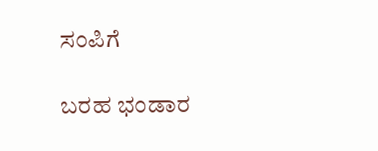ಸಂಪಿಗೆ

ಬರಹ ಭಂಡಾರ